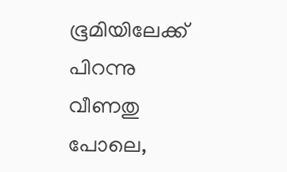ഭൂമിയിലേക്ക് പിറന്നു വീണതു പോലെ,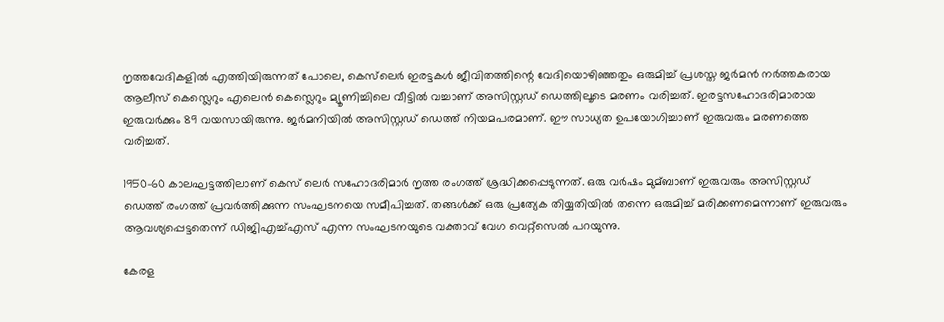നൃത്തവേദികളില്‍ എത്തിയിരുന്നത് പോലെ, കെസ്‌ലെര്‍ ഇരട്ടകള്‍ ജീവിതത്തിന്റെ വേദിയൊഴിഞ്ഞതും ഒരുമിച്ച്‌ പ്രശസ്ത ജര്‍മന്‍ നര്‍ത്തകരായ ആലീസ് കെസ്ലെറും എലെന്‍ കെസ്ലെറും മ്യൂണിച്ചിലെ വീട്ടില്‍ വച്ചാണ് അസിസ്റ്റഡ് ഡെത്തിലൂടെ മരണം വരിച്ചത്. ഇരട്ടസഹോദരിമാരായ ഇരുവര്‍ക്കും 89 വയസായിരുന്നു. ജര്‍മനിയില്‍ അസിസ്റ്റഡ് ഡെത്ത് നിയമപരമാണ്. ഈ സാധ്യത ഉപയോഗിച്ചാണ് ഇരുവരും മരണത്തെ വരിച്ചത്.

1950-60 കാലഘട്ടത്തിലാണ് കെസ് ലെര്‍ സഹോദരിമാര്‍ നൃത്ത രംഗത്ത് ശ്രദ്ധിക്കപ്പെടുന്നത്. ഒരു വര്‍ഷം മുമ്ബാണ് ഇരുവരും അസിസ്റ്റഡ് ഡെത്ത് രംഗത്ത് പ്രവര്‍ത്തിക്കുന്ന സംഘടനയെ സമീപിച്ചത്. തങ്ങള്‍ക്ക് ഒരു പ്രത്യേക തിയ്യതിയില്‍ തന്നെ ഒരുമിച്ച്‌ മരിക്കണമെന്നാണ് ഇരുവരും ആവശ്യപ്പെട്ടതെന്ന് ഡിജിഎച്ച്‌എസ് എന്ന സംഘടനയുടെ വക്താവ് വേഗ വെറ്റ്‌സെല്‍ പറയുന്നു.

കേരള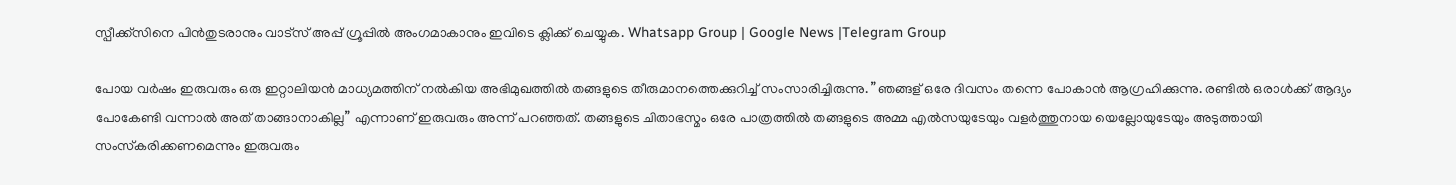സ്പീക്ക്സിനെ പിൻതുടരാനും വാട്സ് അപ്പ് ഗ്രൂപ്പിൽ അംഗമാകാനും ഇവിടെ ക്ലിക്ക് ചെയ്യുക. Whatsapp Group | Google News |Telegram Group

പോയ വര്‍ഷം ഇരുവരും ഒരു ഇറ്റാലിയന്‍ മാധ്യമത്തിന് നല്‍കിയ അഭിമുഖത്തില്‍ തങ്ങളുടെ തീരുമാനത്തെക്കുറിച്ച്‌ സംസാരിച്ചിരുന്നു. ”ഞങ്ങള് ഒരേ ദിവസം തന്നെ പോകാന്‍ ആഗ്രഹിക്കുന്നു. രണ്ടില്‍ ഒരാള്‍ക്ക് ആദ്യം പോകേണ്ടി വന്നാല്‍ അത് താങ്ങാനാകില്ല” എന്നാണ് ഇരുവരും അന്ന് പറഞ്ഞത്. തങ്ങളുടെ ചിതാഭസ്മം ഒരേ പാത്രത്തില്‍ തങ്ങളുടെ അമ്മ എല്‍സയുടേയും വളര്‍ത്തുനായ യെല്ലോയുടേയും അടുത്തായി സംസ്‌കരിക്കണമെന്നും ഇരുവരും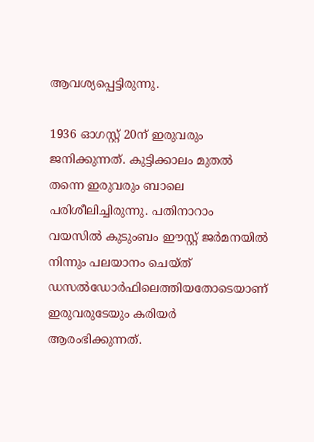ആവശ്യപ്പെട്ടിരുന്നു.

1936 ഓഗസ്റ്റ് 20ന് ഇരുവരും ജനിക്കുന്നത്. കുട്ടിക്കാലം മുതല്‍ തന്നെ ഇരുവരും ബാലെ പരിശീലിച്ചിരുന്നു. പതിനാറാം വയസില്‍ കുടുംബം ഈസ്റ്റ് ജര്‍മനയില്‍ നിന്നും പലയാനം ചെയ്ത് ഡസല്‍ഡോര്‍ഫിലെത്തിയതോടെയാണ് ഇരുവരുടേയും കരിയര്‍ ആരംഭിക്കുന്നത്.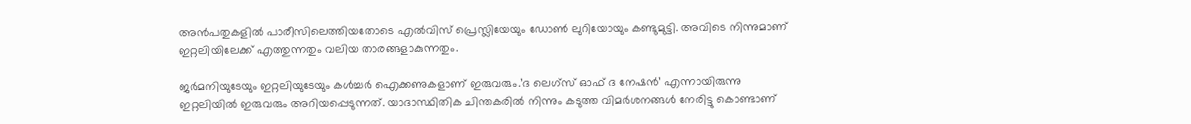അന്‍പതുകളില്‍ പാരീസിലെത്തിയതോടെ എല്‍വിസ് പ്രെസ്ലിയേയും ഡോണ്‍ ലുറിയോയും കണ്ടുമുട്ടി. അവിടെ നിന്നുമാണ് ഇറ്റലിയിലേക്ക് എത്തുന്നതും വലിയ താരങ്ങളാകുന്നതും.

ജര്‍മനിയുടേയും ഇറ്റലിയുടേയും കള്‍ച്ചര്‍ ഐക്കണുകളാണ് ഇരുവരും.’ദ ലെഗ്‌സ് ഓഫ് ദ നേഷന്‍’ എന്നായിരുന്നു ഇറ്റലിയില്‍ ഇരുവരും അറിയപ്പെടുന്നത്. യാദാസ്ഥിതിക ചിന്തകരില്‍ നിന്നും കടുത്ത വിമര്‍ശനങ്ങള്‍ നേരിട്ടു കൊണ്ടാണ്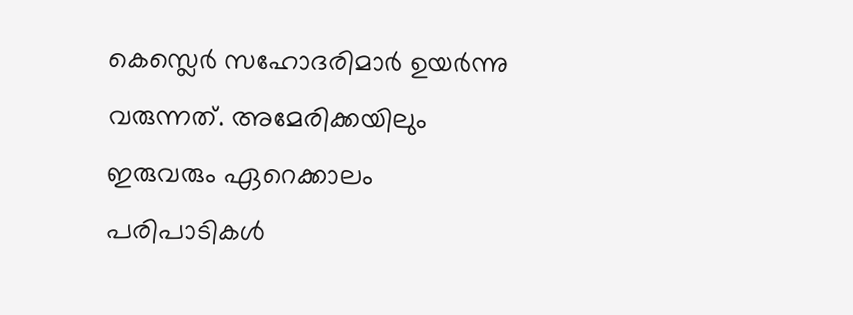കെസ്ലെര്‍ സഹോദരിമാര്‍ ഉയര്‍ന്നു വരുന്നത്. അമേരിക്കയിലും ഇരുവരും ഏറെക്കാലം പരിപാടികള്‍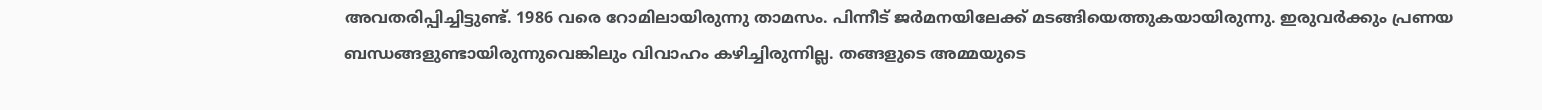അവതരിപ്പിച്ചിട്ടുണ്ട്. 1986 വരെ റോമിലായിരുന്നു താമസം. പിന്നീട് ജര്‍മനയിലേക്ക് മടങ്ങിയെത്തുകയായിരുന്നു. ഇരുവര്‍ക്കും പ്രണയ ബന്ധങ്ങളുണ്ടായിരുന്നുവെങ്കിലും വിവാഹം കഴിച്ചിരുന്നില്ല. തങ്ങളുടെ അമ്മയുടെ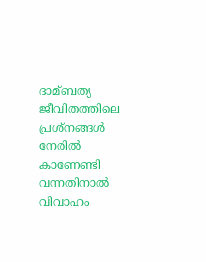ദാമ്ബത്യ ജീവിതത്തിലെ പ്രശ്‌നങ്ങള്‍ നേരില്‍ കാണേണ്ടി വന്നതിനാല്‍ വിവാഹം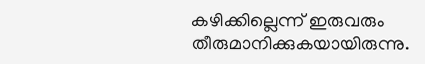കഴിക്കില്ലെന്ന് ഇരുവരും തീരുമാനിക്കുകയായിരുന്നു.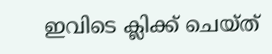ഇവിടെ ക്ലിക്ക് ചെയ്ത്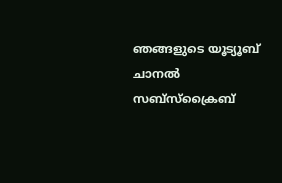ഞങ്ങളുടെ യൂട്യൂബ് ചാനൽ സബ്സ്ക്രൈബ്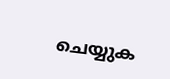ചെയ്യുക